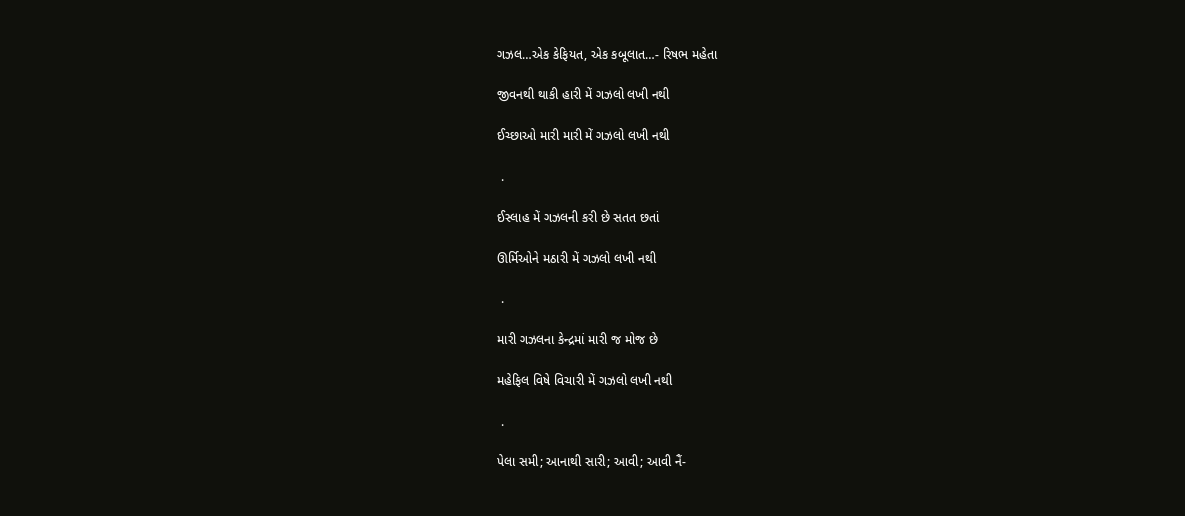ગઝલ…એક કેફિયત, એક કબૂલાત…- રિષભ મહેતા

જીવનથી થાકી હારી મેં ગઝલો લખી નથી

ઈચ્છાઓ મારી મારી મેં ગઝલો લખી નથી

 .

ઈસ્લાહ મેં ગઝલની કરી છે સતત છતાં

ઊર્મિઓને મઠારી મેં ગઝલો લખી નથી

 .

મારી ગઝલના કેન્દ્રમાં મારી જ મોજ છે

મહેફિલ વિષે વિચારી મેં ગઝલો લખી નથી

 .

પેલા સમી; આનાથી સારી; આવી; આવી નૈં-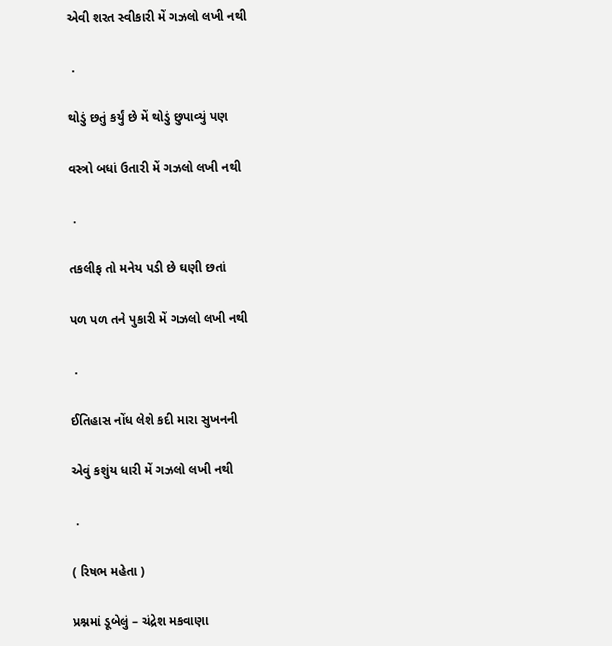એવી શરત સ્વીકારી મેં ગઝલો લખી નથી

 .

થોડું છતું કર્યું છે મેં થોડું છુપાવ્યું પણ

વસ્ત્રો બધાં ઉતારી મેં ગઝલો લખી નથી

 .

તકલીફ તો મનેય પડી છે ઘણી છતાં

પળ પળ તને પુકારી મેં ગઝલો લખી નથી

 .

ઈતિહાસ નોંધ લેશે કદી મારા સુખનની

એવું કશુંય ધારી મેં ગઝલો લખી નથી

 .

( રિષભ મહેતા )

પ્રશ્નમાં ડૂબેલું – ચંદ્રેશ મકવાણા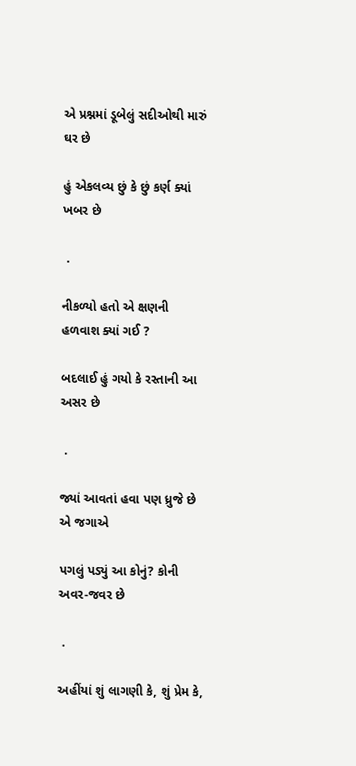એ પ્રશ્નમાં ડૂબેલું સદીઓથી મારું ઘર છે

હું એકલવ્ય છું કે છું કર્ણ ક્યાં ખબર છે

 .

નીકળ્યો હતો એ ક્ષણની હળવાશ ક્યાં ગઈ ?

બદલાઈ હું ગયો કે રસ્તાની આ અસર છે

 .

જ્યાં આવતાં હવા પણ ધ્રુજે છે એ જગાએ

પગલું પડ્યું આ કોનું? કોની અવર-જવર છે

 .

અહીંયાં શું લાગણી કે, શું પ્રેમ કે,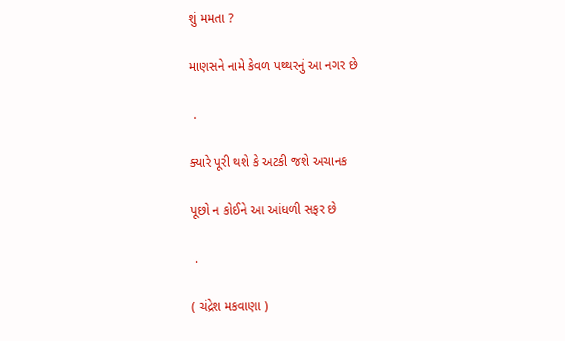શું મમતા ?

માણસને નામે કેવળ પથ્થરનું આ નગર છે

 .

ક્યારે પૂરી થશે કે અટકી જશે અચાનક

પૂછો ન કોઈને આ આંધળી સફર છે

 .

( ચંદ્રેશ મકવાણા )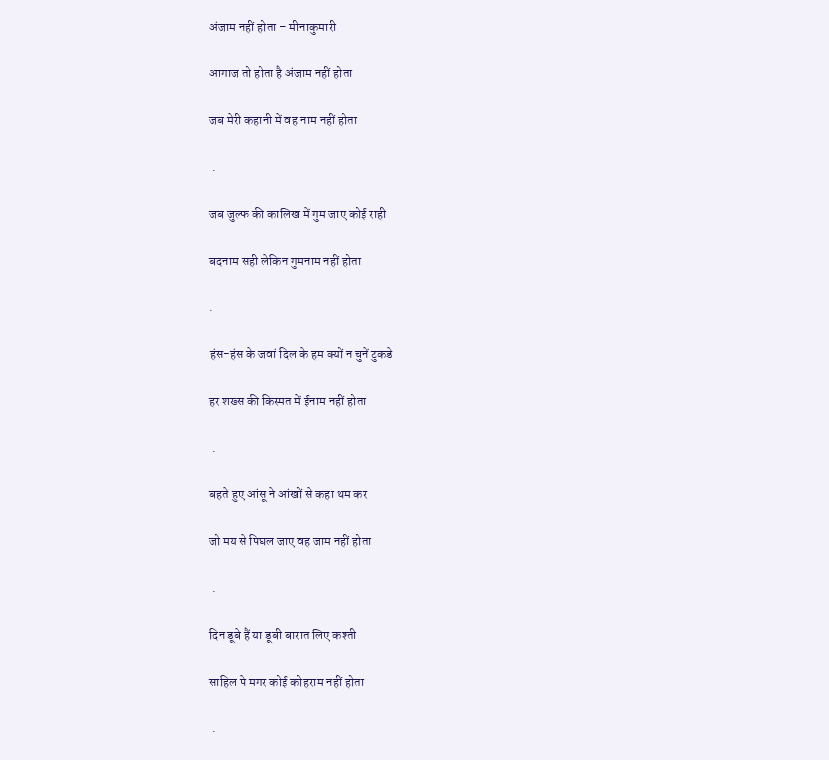अंजाम नहीं होता – मीनाकुमारी

आगाज तो होता है अंजाम नहीं होता

जब मेरी कहानी में वह नाम नहीं होता

 .

जब जुल्फ की कालिख में गुम जाए कोई राही

बदनाम सही लेकिन गुमनाम नहीं होता

.

हंस-हंस के जवां दिल के हम क्यों न चुनें टुकडे

हर शख्स की किस्मत में ईनाम नहीं होता

 .

बहते हुए आंसू ने आंखों से कहा थम कर

जो मय से पिघल जाए वह जाम नहीं होता

 .

दिन डूबे हैं या डूबी बारात लिए कश्ती

साहिल पे मगर कोई कोहराम नहीं होता

 .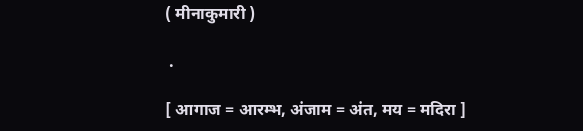( मीनाकुमारी )

 .

[ आगाज = आरम्भ, अंजाम = अंत, मय = मदिरा ]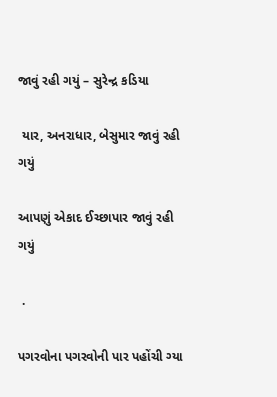જાવું રહી ગયું – સુરેન્દ્ર કડિયા

 યાર, અનરાધાર, બેસુમાર જાવું રહી ગયું

આપણું એકાદ ઈચ્છાપાર જાવું રહી ગયું

 .

પગરવોના પગરવોની પાર પહોંચી ગ્યા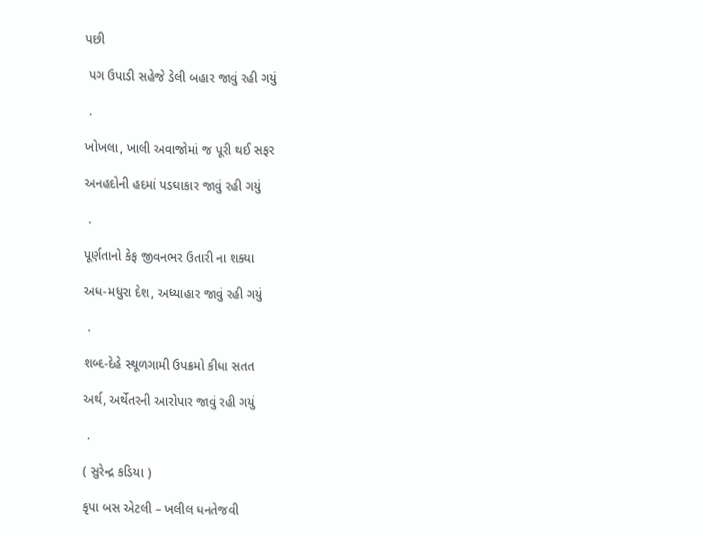પછી

 પગ ઉપાડી સહેજે ડેલી બહાર જાવું રહી ગયું

 .

ખોખલા, ખાલી અવાજોમાં જ પૂરી થઈ સફર

અનહદોની હદમાં પડઘાકાર જાવું રહી ગયું

 .

પૂર્ણતાનો કેફ જીવનભર ઉતારી ના શક્યા

અધ-મધુરા દેશ, અધ્યાહાર જાવું રહી ગયું

 .

શબ્દ-દેહે સ્થૂળગામી ઉપક્રમો કીધા સતત

અર્થ, અર્થેતરની આરોપાર જાવું રહી ગયું

 .

( સુરેન્દ્ર કડિયા )

કૃપા બસ એટલી – ખલીલ ધનતેજવી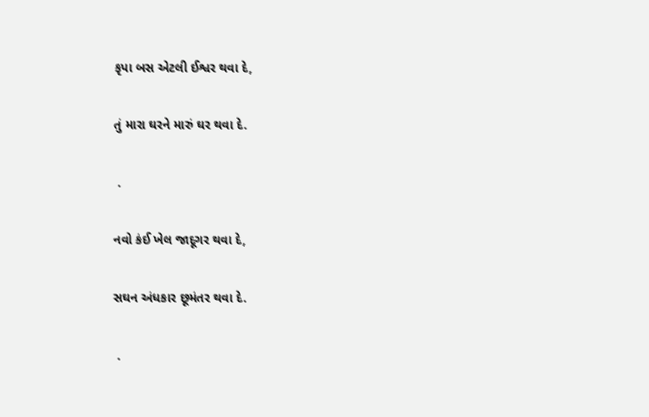કૃપા બસ એટલી ઈશ્વર થવા દે,

તું મારા ઘરને મારું ઘર થવા દે.

 .

નવો કંઈ ખેલ જાદૂગર થવા દે,

સઘન અંધકાર છૂમંતર થવા દે.

 .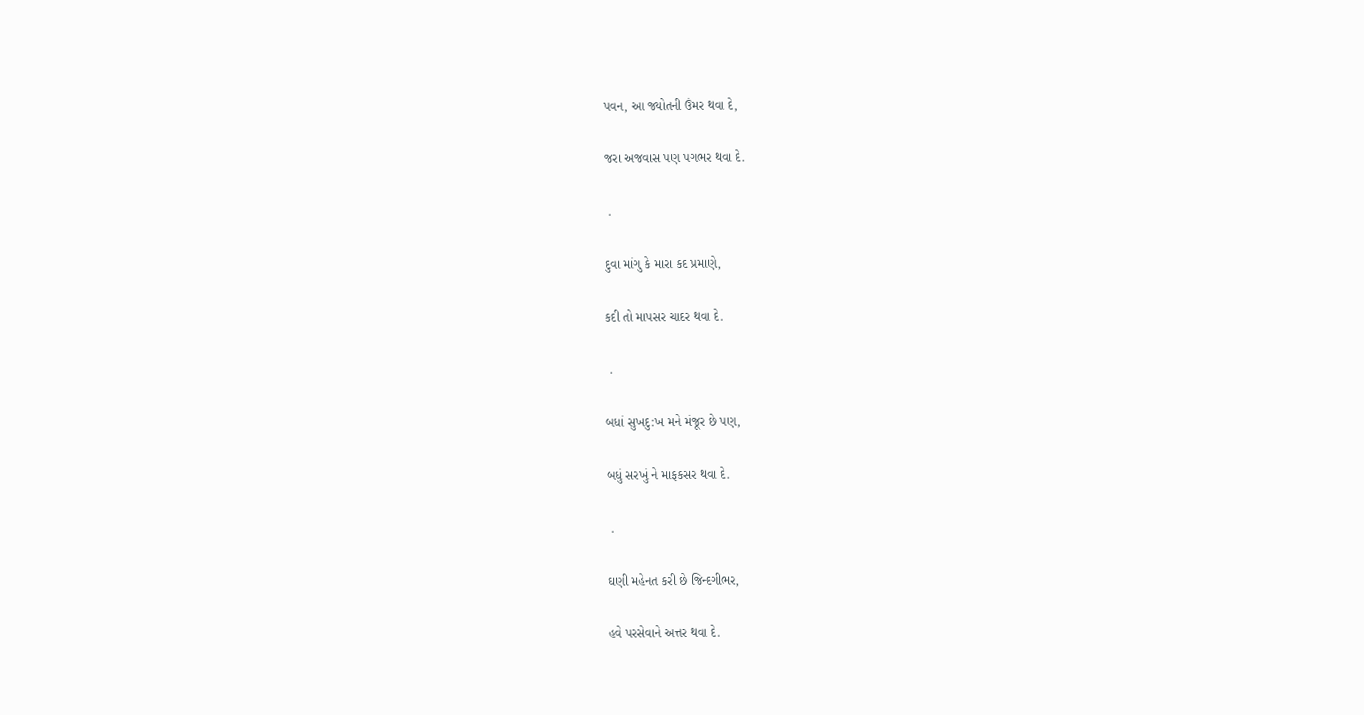પવન, આ જ્યોતની ઉંમર થવા દે,

જરા અજવાસ પણ પગભર થવા દે.

 .

દુવા માંગુ કે મારા કદ પ્રમાણે,

કદી તો માપસર ચાદર થવા દે.

 .

બધાં સુખદુ:ખ મને મંજૂર છે પણ,

બધું સરખું ને માફકસર થવા દે.

 .

ઘણી મહેનત કરી છે જિન્દગીભર,

હવે પરસેવાને અત્તર થવા દે.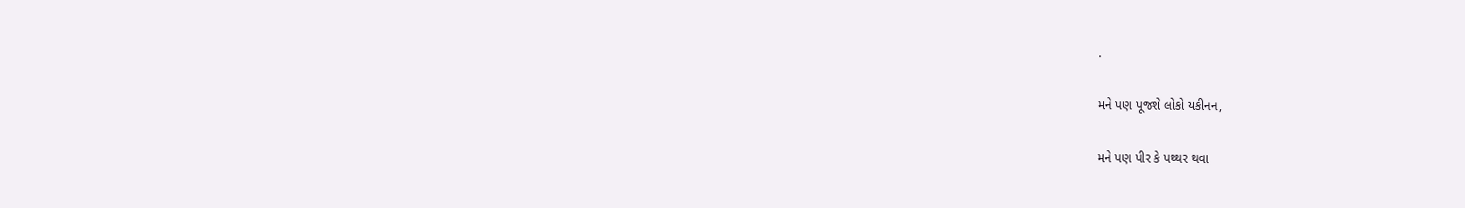.

મને પણ પૂજશે લોકો યકીનન,

મને પણ પીર કે પથ્થર થવા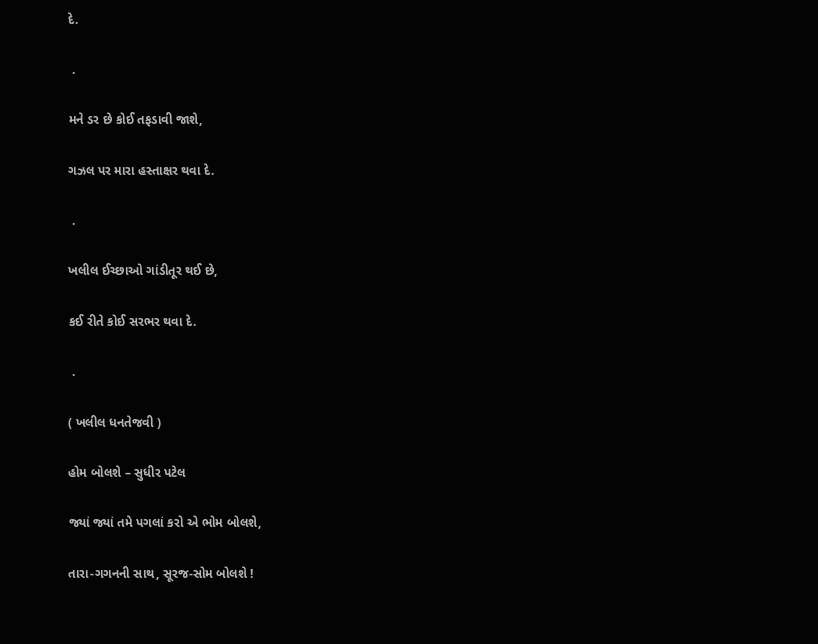દે.

 .

મને ડર છે કોઈ તફડાવી જાશે,

ગઝલ પર મારા હસ્તાક્ષર થવા દે.

 .

ખલીલ ઈચ્છાઓ ગાંડીતૂર થઈ છે,

કઈ રીતે કોઈ સરભર થવા દે.

 .

( ખલીલ ધનતેજવી )

હોમ બોલશે – સુધીર પટેલ

જ્યાં જ્યાં તમે પગલાં કરો એ ભોમ બોલશે,

તારા-ગગનની સાથ, સૂરજ-સોમ બોલશે !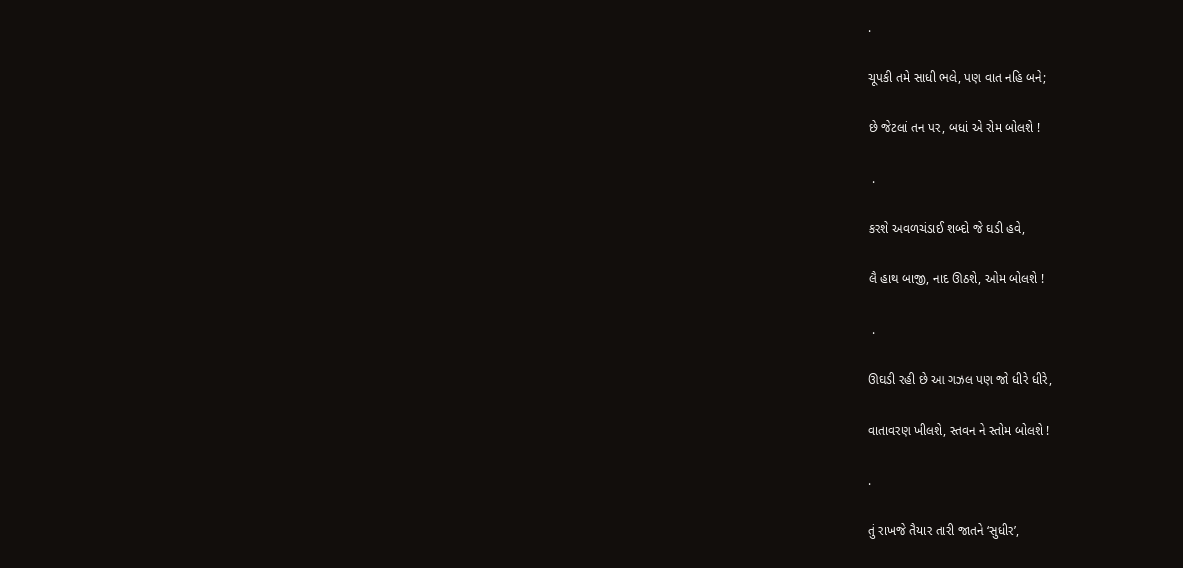.

ચૂપકી તમે સાધી ભલે, પણ વાત નહિ બને;

છે જેટલાં તન પર, બધાં એ રોમ બોલશે !

 .

કરશે અવળચંડાઈ શબ્દો જે ઘડી હવે,

લૈ હાથ બાજી, નાદ ઊઠશે, ઓમ બોલશે !

 .

ઊઘડી રહી છે આ ગઝલ પણ જો ધીરે ધીરે,

વાતાવરણ ખીલશે, સ્તવન ને સ્તોમ બોલશે !

.

તું રાખજે તૈયાર તારી જાતને ‘સુધીર’,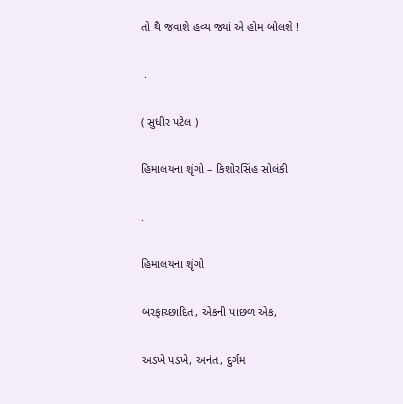તો થૈ જવાશે હવ્ય જ્યાં એ હોમ બોલશે !

 .

( સુધીર પટેલ )

હિમાલયના શૃંગો – કિશોરસિંહ સોલંકી

.

હિમાલયના શૃંગો

બરફાચ્છાદિત, એકની પાછળ એક,

અડખે પડખે, અનંત, દુર્ગમ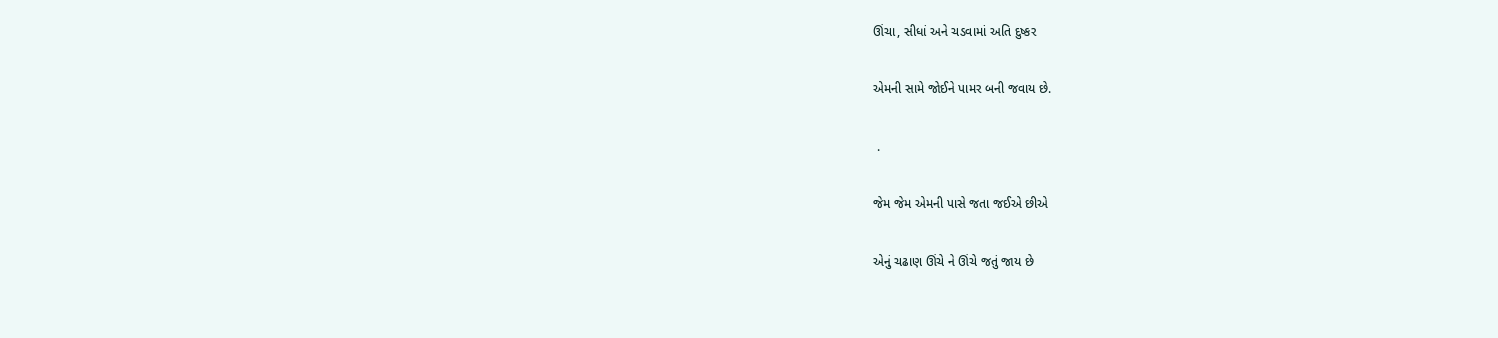ઊંચા, સીધાં અને ચડવામાં અતિ દુષ્કર

એમની સામે જોઈને પામર બની જવાય છે.

 .

જેમ જેમ એમની પાસે જતા જઈએ છીએ

એનું ચઢાણ ઊંચે ને ઊંચે જતું જાય છે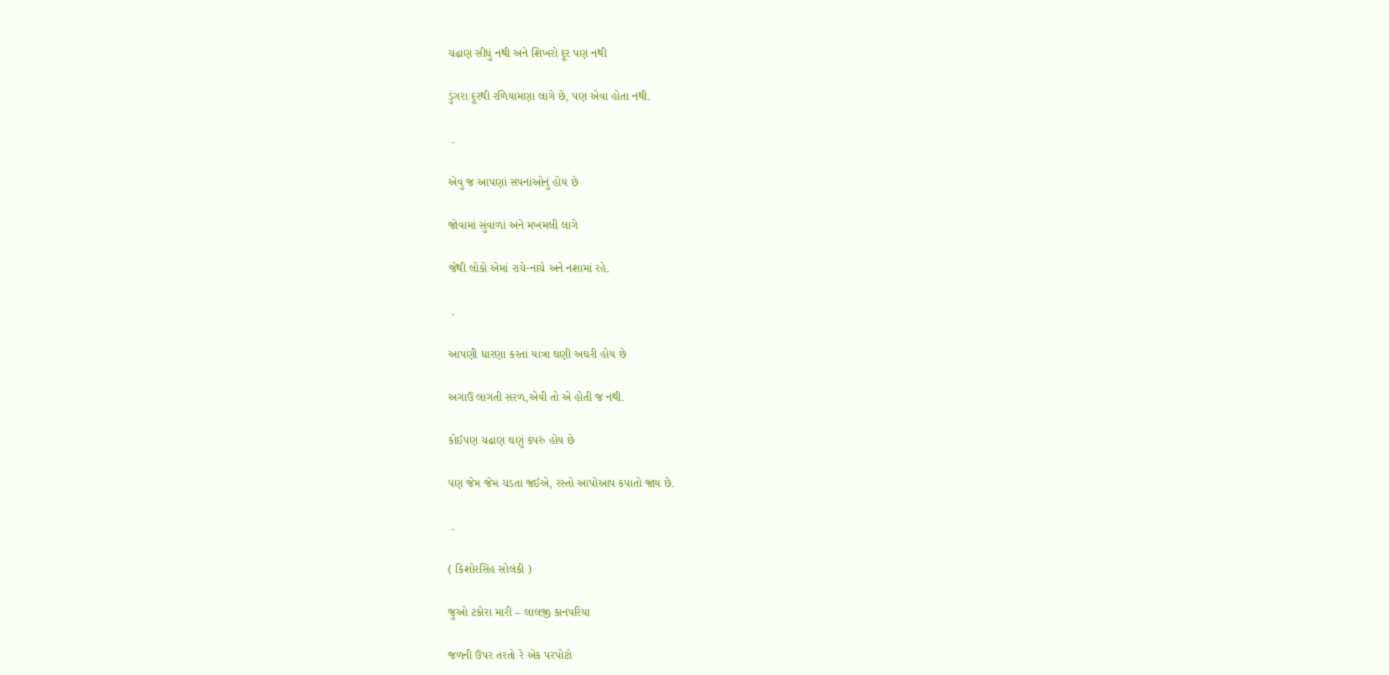ચઢાણ સીધું નથી અને શિખરો દૂર પણ નથી

ડુંગરા દૂરથી રળિયામણા લાગે છે, પણ એવા હોતા નથી.

 .

એવું જ આપણાં સપનાંઓનું હોય છે

જોવામાં સુંવાળાં અને મખમલી લાગે

જેથી લોકો એમાં રાચે-નાચે અને નશામાં રહે.

 .

આપણી ધારણા કરતાં યાત્રા ઘણી અઘરી હોય છે

અગાઉ લાગતી સરળ,એવી તો એ હોતી જ નથી.

કોઈપણ ચઢાણ ઘણું કપરું હોય છે

પણ જેમ જેમ ચડતા જઈએ, રસ્તો આપોઆપ કપાતો જાય છે.

 .

( કિશોરસિંહ સોલંકી )

જુઓ ટકોરા મારી – લાલજી કાનપરિયા

જળની ઉપર તરતો રે એક પરપોટો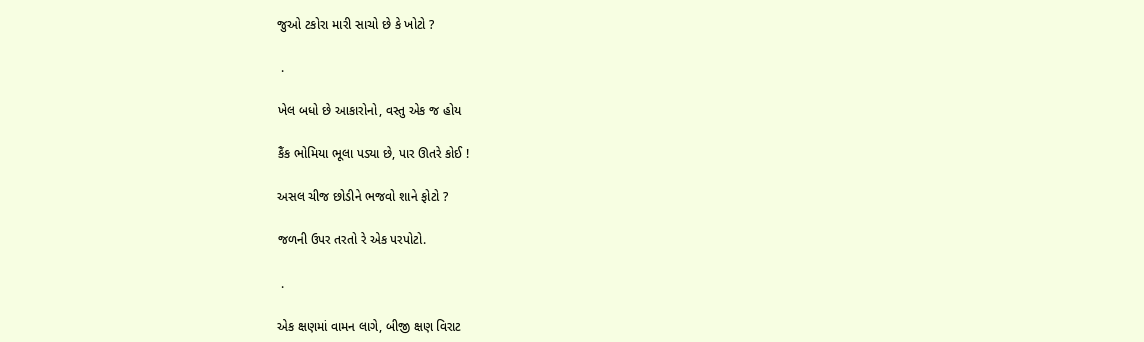જુઓ ટકોરા મારી સાચો છે કે ખોટો ?

 .

ખેલ બધો છે આકારોનો, વસ્તુ એક જ હોય

કૈંક ભોમિયા ભૂલા પડ્યા છે, પાર ઊતરે કોઈ !

અસલ ચીજ છોડીને ભજવો શાને ફોટો ?

જળની ઉપર તરતો રે એક પરપોટો.

 .

એક ક્ષણમાં વામન લાગે, બીજી ક્ષણ વિરાટ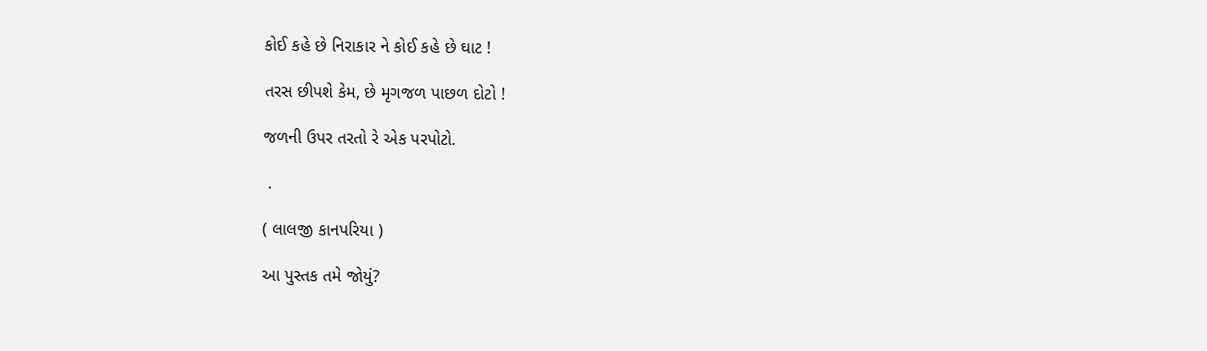કોઈ કહે છે નિરાકાર ને કોઈ કહે છે ઘાટ !

તરસ છીપશે કેમ, છે મૃગજળ પાછળ દોટો !

જળની ઉપર તરતો રે એક પરપોટો.

 .

( લાલજી કાનપરિયા )

આ પુસ્તક તમે જોયું?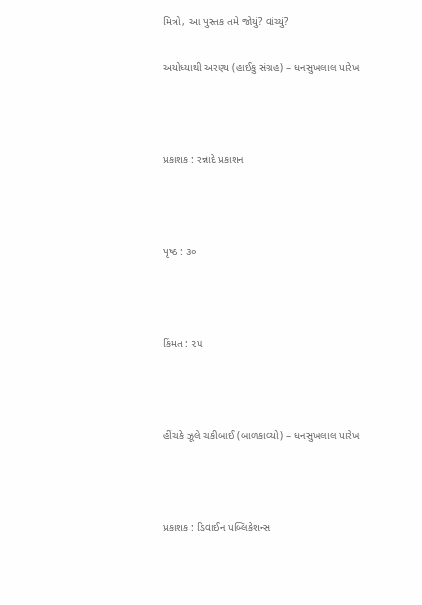મિત્રો, આ પુસ્તક તમે જોયું? વાંચ્યું?

અયોધ્યાથી અરણ્ય (હાઈકુ સંગ્રહ) – ધનસુખલાલ પારેખ



પ્રકાશક : રન્નાદે પ્રકાશન



પૃષ્ઠ : ૩૦



કિંમત : ૨૫



હીંચકે ઝૂલે ચકીબાઈ (બાળકાવ્યો) – ધનસુખલાલ પારેખ



પ્રકાશક : ડિવાઈન પબ્લિકેશન્સ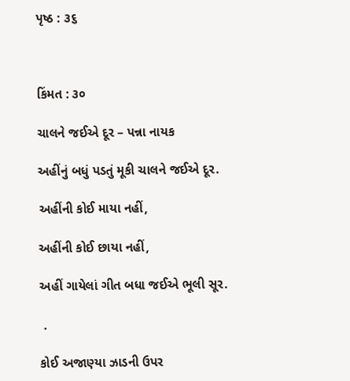પૃષ્ઠ : ૩૬



કિંમત : ૩૦

ચાલને જઈએ દૂર – પન્ના નાયક

અહીંનું બધું પડતું મૂકી ચાલને જઈએ દૂર.

અહીંની કોઈ માયા નહીં,

અહીંની કોઈ છાયા નહીં,

અહીં ગાયેલાં ગીત બધા જઈએ ભૂલી સૂર.

 .

કોઈ અજાણ્યા ઝાડની ઉપર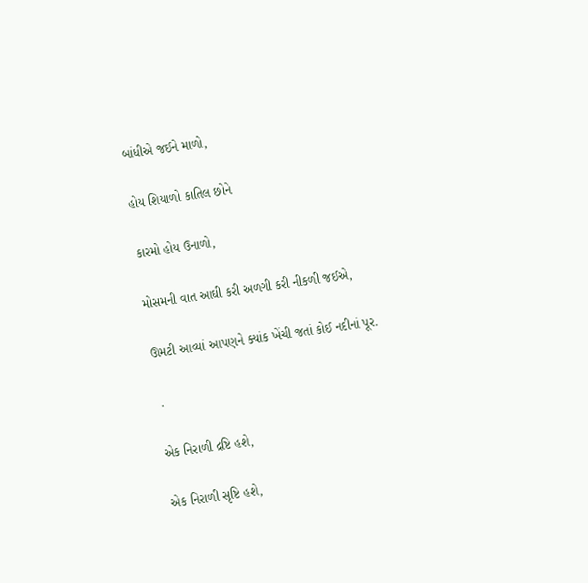બાંધીએ જઈને માળો,

હોય શિયાળો કાતિલ છોને

કારમો હોય ઉનાળો,

મોસમની વાત આઘી કરી અળગી કરી નીકળી જઈએ,

ઊમટી આવ્યાં આપણને ક્યાંક ખેંચી જતાં કોઈ નદીનાં પૂર.

 .

એક નિરાળી દ્રષ્ટિ હશે,

એક નિરાળી સૃષ્ટિ હશે,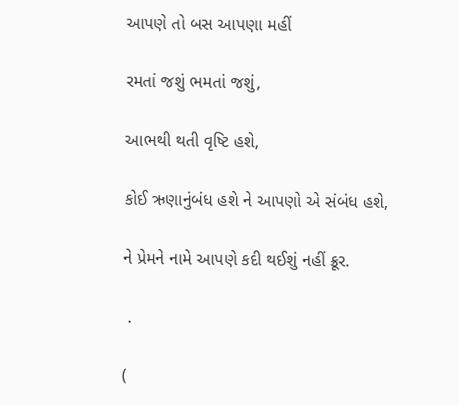આપણે તો બસ આપણા મહીં

રમતાં જશું ભમતાં જશું,

આભથી થતી વૃષ્ટિ હશે,

કોઈ ઋણાનુંબંધ હશે ને આપણો એ સંબંધ હશે,

ને પ્રેમને નામે આપણે કદી થઈશું નહીં ક્રૂર.

 .

(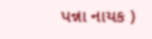પન્ના નાયક )